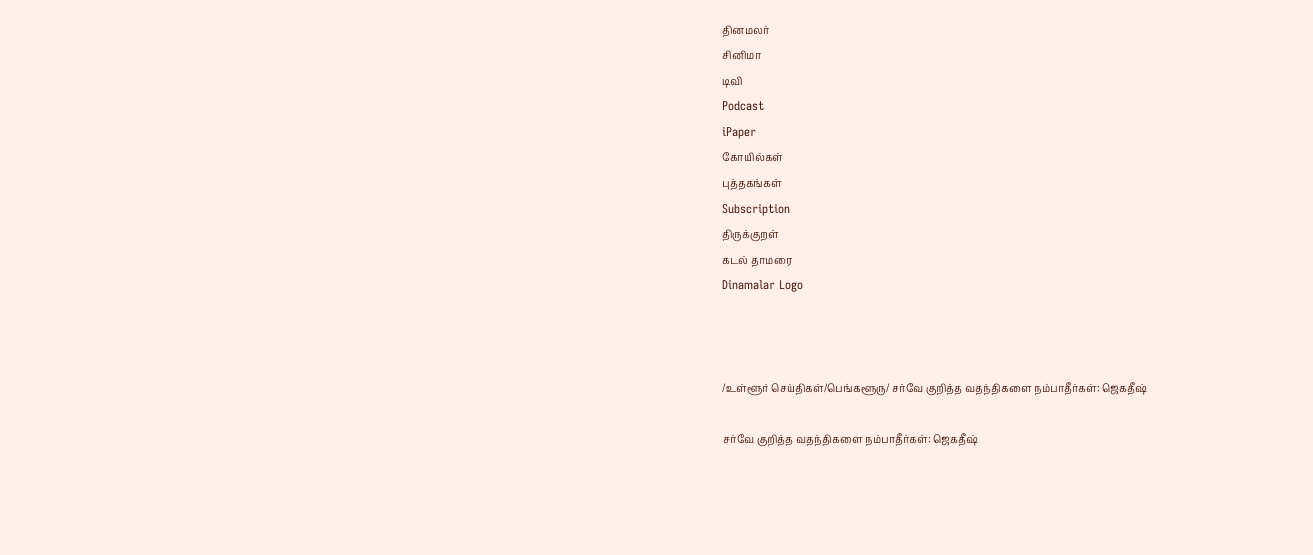தினமலர்
சினிமா
டிவி
Podcast
iPaper
கோயில்கள்
புத்தகங்கள்
Subscription
திருக்குறள்
கடல் தாமரை
Dinamalar Logo



/உள்ளூர் செய்திகள்/பெங்களூரு/ சர்வே குறித்த வதந்திகளை நம்பாதீர்கள்: ஜெகதீஷ்

சர்வே குறித்த வதந்திகளை நம்பாதீர்கள்: ஜெகதீஷ்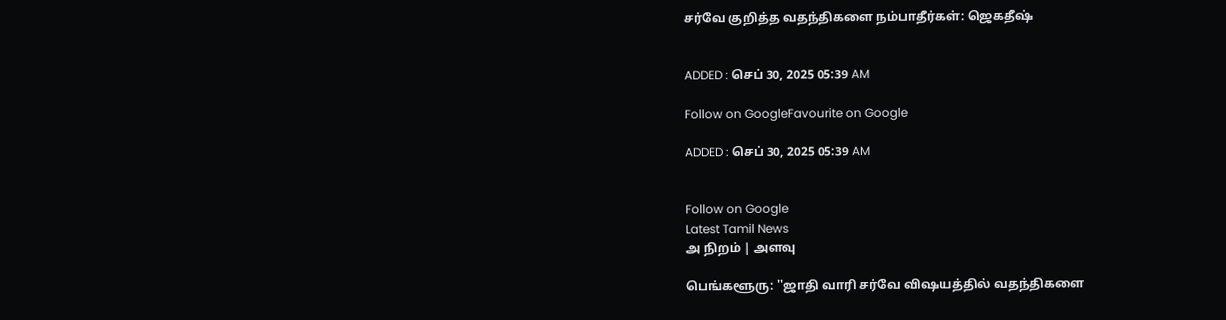சர்வே குறித்த வதந்திகளை நம்பாதீர்கள்: ஜெகதீஷ்


ADDED : செப் 30, 2025 05:39 AM

Follow on GoogleFavourite on Google

ADDED : செப் 30, 2025 05:39 AM


Follow on Google
Latest Tamil News
அ நிறம் | அளவு

பெங்களூரு: ''ஜாதி வாரி சர்வே விஷயத்தில் வதந்திகளை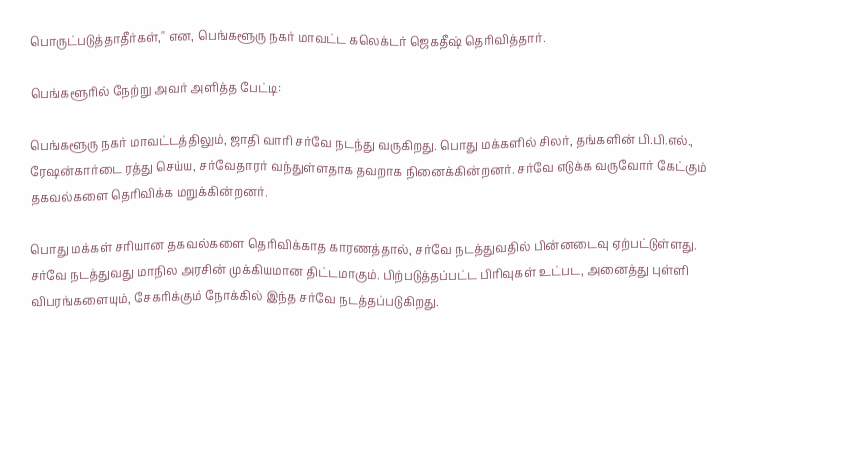பொருட்படுத்தாதீர்கள்,'' என, பெங்களூரு நகர் மாவட்ட கலெக்டர் ஜெகதீஷ் தெரிவித்தார்.

பெங்களூரில் நேற்று அவர் அளித்த பேட்டி:

பெங்களூரு நகர் மாவட்டத்திலும், ஜாதி வாரி சர்வே நடந்து வருகிறது. பொது மக்களில் சிலர், தங்களின் பி.பி.எல்., ரேஷன்கார்டை ரத்து செய்ய, சர்வேதாரர் வந்துள்ளதாக தவறாக நினைக்கின்றனர். சர்வே எடுக்க வருவோர் கேட்கும் தகவல்களை தெரிவிக்க மறுக்கின்றனர்.

பொது மக்கள் சரியான தகவல்களை தெரிவிக்காத காரணத்தால், சர்வே நடத்துவதில் பின்னடைவு ஏற்பட்டுள்ளது. சர்வே நடத்துவது மாநில அரசின் முக்கியமான திட்டமாகும். பிற்படுத்தப்பட்ட பிரிவுகள் உட்பட, அனைத்து புள்ளி விபரங்களையும், சேகரிக்கும் நோக்கில் இந்த சர்வே நடத்தப்படுகிறது.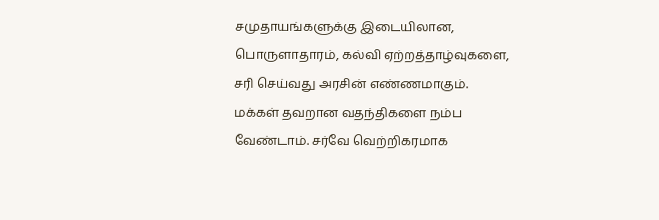சமுதாயங்களுக்கு இடையிலான, பொருளாதாரம், கல்வி ஏற்றத்தாழ்வுகளை, சரி செய்வது அரசின் எண்ணமாகும். மக்கள் தவறான வதந்திகளை நம்ப வேண்டாம். சர்வே வெற்றிகரமாக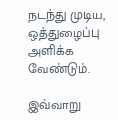நடந்து முடிய, ஒத்துழைப்பு அளிக்க வேண்டும்.

இவ்வாறு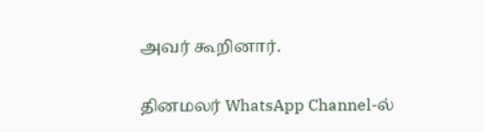அவர் கூறினார்.

தினமலர் WhatsApp Channel-ல்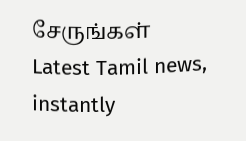சேருங்கள்
Latest Tamil news, instantly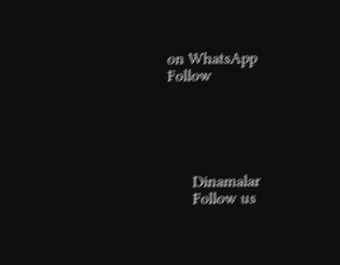on WhatsApp
Follow





      Dinamalar
      Follow us